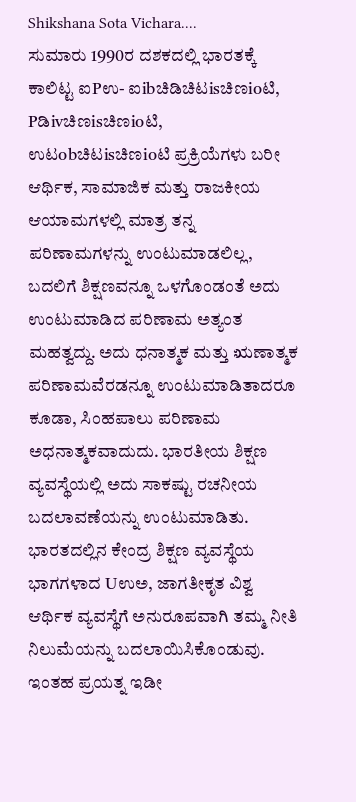Shikshana Sota Vichara....
ಸುಮಾರು 1990ರ ದಶಕದಲ್ಲಿ ಭಾರತಕ್ಕೆ ಕಾಲಿಟ್ಟ ಐPಉ- ಐibಚಿಡಿಚಿಟisಚಿಣioಟಿ, Pಡಿivಚಿಣisಚಿಣioಟಿ, ಉಟobಚಿಟisಚಿಣioಟಿ ಪ್ರಕ್ರಿಯೆಗಳು ಬರೀ ಆರ್ಥಿಕ, ಸಾಮಾಜಿಕ ಮತ್ತು ರಾಜಕೀಯ ಆಯಾಮಗಳಲ್ಲಿ ಮಾತ್ರ ತನ್ನ ಪರಿಣಾಮಗಳನ್ನು ಉಂಟುಮಾಡಲಿಲ್ಲ, ಬದಲಿಗೆ ಶಿಕ್ಷಣವನ್ನೂ ಒಳಗೊಂಡಂತೆ ಅದು ಉಂಟುಮಾಡಿದ ಪರಿಣಾಮ ಅತ್ಯಂತ ಮಹತ್ವದ್ದು. ಅದು ಧನಾತ್ಮಕ ಮತ್ತು ಋಣಾತ್ಮಕ ಪರಿಣಾಮವೆರಡನ್ನೂ ಉಂಟುಮಾಡಿತಾದರೂ ಕೂಡಾ, ಸಿಂಹಪಾಲು ಪರಿಣಾಮ ಅಧನಾತ್ಮಕವಾದುದು. ಭಾರತೀಯ ಶಿಕ್ಷಣ ವ್ಯವಸ್ಥೆಯಲ್ಲಿ ಅದು ಸಾಕಷ್ಟು ರಚನೀಯ ಬದಲಾವಣೆಯನ್ನು ಉಂಟುಮಾಡಿತು. ಭಾರತದಲ್ಲಿನ ಕೇಂದ್ರ ಶಿಕ್ಷಣ ವ್ಯವಸ್ಥೆಯ ಭಾಗಗಳಾದ Uಉಅ, ಜಾಗತೀಕೃತ ವಿಶ್ವ ಆರ್ಥಿಕ ವ್ಯವಸ್ಥೆಗೆ ಅನುರೂಪವಾಗಿ ತಮ್ಮ ನೀತಿ ನಿಲುಮೆಯನ್ನು ಬದಲಾಯಿಸಿಕೊಂಡುವು. ಇಂತಹ ಪ್ರಯತ್ನ ಇಡೀ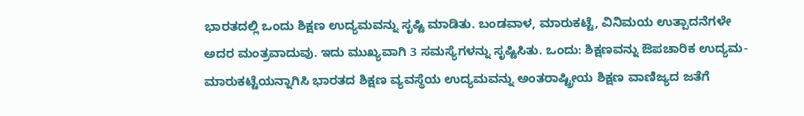ಭಾರತದಲ್ಲಿ ಒಂದು ಶಿಕ್ಷಣ ಉದ್ಯಮವನ್ನು ಸೃಷ್ಟಿ ಮಾಡಿತು. ಬಂಡವಾಳ, ಮಾರುಕಟ್ಟೆ, ವಿನಿಮಯ ಉತ್ಪಾದನೆಗಳೇ ಅದರ ಮಂತ್ರವಾದುವು. ಇದು ಮುಖ್ಯವಾಗಿ 3 ಸಮಸ್ಯೆಗಳನ್ನು ಸೃಷ್ಟಿಸಿತು. ಒಂದು: ಶಿಕ್ಷಣವನ್ನು ಔಪಚಾರಿಕ ಉದ್ಯಮ-ಮಾರುಕಟ್ಟೆಯನ್ನಾಗಿಸಿ ಭಾರತದ ಶಿಕ್ಷಣ ವ್ಯವಸ್ಥೆಯ ಉದ್ಯಮವನ್ನು ಅಂತರಾಷ್ಟ್ರೀಯ ಶಿಕ್ಷಣ ವಾಣಿಜ್ಯದ ಜತೆಗೆ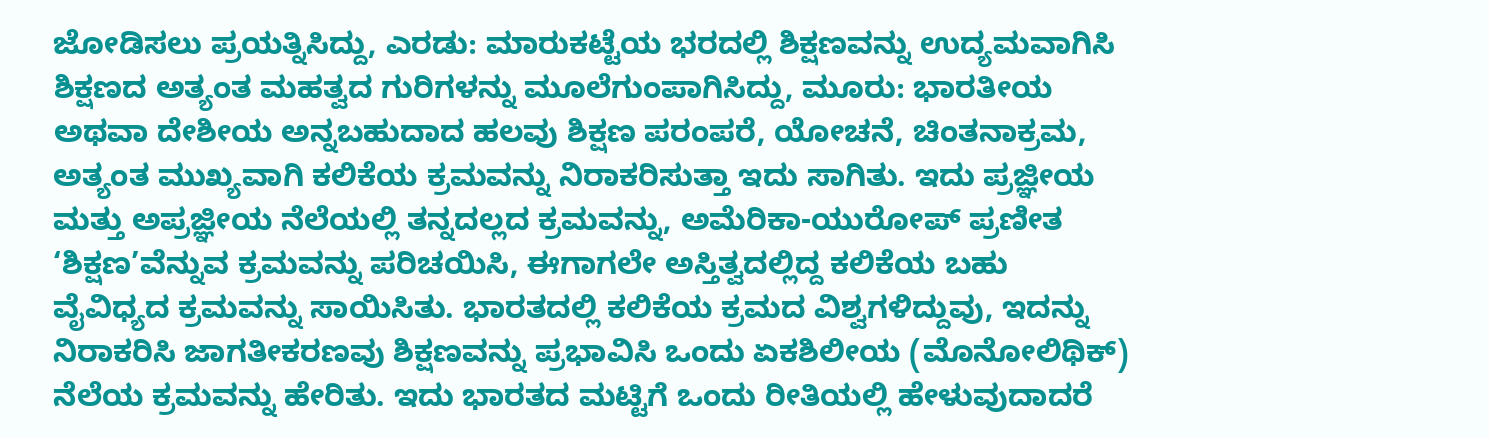ಜೋಡಿಸಲು ಪ್ರಯತ್ನಿಸಿದ್ದು, ಎರಡು: ಮಾರುಕಟ್ಟೆಯ ಭರದಲ್ಲಿ ಶಿಕ್ಷಣವನ್ನು ಉದ್ಯಮವಾಗಿಸಿ ಶಿಕ್ಷಣದ ಅತ್ಯಂತ ಮಹತ್ವದ ಗುರಿಗಳನ್ನು ಮೂಲೆಗುಂಪಾಗಿಸಿದ್ದು, ಮೂರು: ಭಾರತೀಯ ಅಥವಾ ದೇಶೀಯ ಅನ್ನಬಹುದಾದ ಹಲವು ಶಿಕ್ಷಣ ಪರಂಪರೆ, ಯೋಚನೆ, ಚಿಂತನಾಕ್ರಮ, ಅತ್ಯಂತ ಮುಖ್ಯವಾಗಿ ಕಲಿಕೆಯ ಕ್ರಮವನ್ನು ನಿರಾಕರಿಸುತ್ತಾ ಇದು ಸಾಗಿತು. ಇದು ಪ್ರಜ್ಞೀಯ ಮತ್ತು ಅಪ್ರಜ್ಞೀಯ ನೆಲೆಯಲ್ಲಿ ತನ್ನದಲ್ಲದ ಕ್ರಮವನ್ನು, ಅಮೆರಿಕಾ-ಯುರೋಪ್ ಪ್ರಣೀತ ‘ಶಿಕ್ಷಣ’ವೆನ್ನುವ ಕ್ರಮವನ್ನು ಪರಿಚಯಿಸಿ, ಈಗಾಗಲೇ ಅಸ್ತಿತ್ವದಲ್ಲಿದ್ದ ಕಲಿಕೆಯ ಬಹು ವೈವಿಧ್ಯದ ಕ್ರಮವನ್ನು ಸಾಯಿಸಿತು. ಭಾರತದಲ್ಲಿ ಕಲಿಕೆಯ ಕ್ರಮದ ವಿಶ್ವಗಳಿದ್ದುವು, ಇದನ್ನು ನಿರಾಕರಿಸಿ ಜಾಗತೀಕರಣವು ಶಿಕ್ಷಣವನ್ನು ಪ್ರಭಾವಿಸಿ ಒಂದು ಏಕಶಿಲೀಯ (ಮೊನೋಲಿಥಿಕ್) ನೆಲೆಯ ಕ್ರಮವನ್ನು ಹೇರಿತು. ಇದು ಭಾರತದ ಮಟ್ಟಿಗೆ ಒಂದು ರೀತಿಯಲ್ಲಿ ಹೇಳುವುದಾದರೆ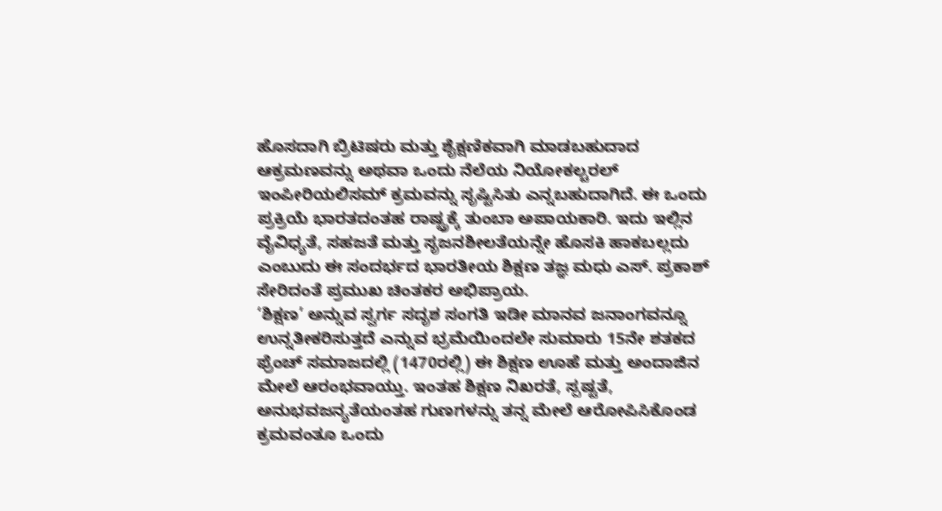ಹೊಸದಾಗಿ ಬ್ರಿಟಿಷರು ಮತ್ತು ಶೈಕ್ಷಣಿಕವಾಗಿ ಮಾಡಬಹುದಾದ ಆಕ್ರಮಣವನ್ನು ಅಥವಾ ಒಂದು ನೆಲೆಯ ನಿಯೋಕಲ್ಚರಲ್ ಇಂಪೀರಿಯಲಿಸಮ್ ಕ್ರಮವನ್ನು ಸೃಷ್ಟಿಸಿತು ಎನ್ನಬಹುದಾಗಿದೆ. ಈ ಒಂದು ಪ್ರಕ್ರಿಯೆ ಭಾರತದಂತಹ ರಾಷ್ಟ್ರಕ್ಕೆ ತುಂಬಾ ಅಪಾಯಕಾರಿ. ಇದು ಇಲ್ಲಿನ ವೈವಿಧ್ಯತೆ, ಸಹಜತೆ ಮತ್ತು ಸೃಜನಶೀಲತೆಯನ್ನೇ ಹೊಸಕಿ ಹಾಕಬಲ್ಲದು ಎಂಬುದು ಈ ಸಂದರ್ಭದ ಭಾರತೀಯ ಶಿಕ್ಷಣ ತಜ್ಞ ಮಧು ಎಸ್. ಪ್ರಕಾಶ್ ಸೇರಿದಂತೆ ಪ್ರಮುಖ ಚಿಂತಕರ ಅಭಿಪ್ರಾಯ.
‘ಶಿಕ್ಷಣ’ ಅನ್ನುವ ಸ್ವರ್ಗ ಸದೃಶ ಸಂಗತಿ ಇಡೀ ಮಾನವ ಜನಾಂಗವನ್ನೂ ಉನ್ನತೀಕರಿಸುತ್ತದೆ ಎನ್ನುವ ಭ್ರಮೆಯಿಂದಲೇ ಸುಮಾರು 15ನೇ ಶತಕದ ಫ್ರೆಂಚ್ ಸಮಾಜದಲ್ಲಿ (1470ರಲ್ಲಿ) ಈ ಶಿಕ್ಷಣ ಊಹೆ ಮತ್ತು ಅಂದಾಜಿನ ಮೇಲೆ ಆರಂಭವಾಯ್ತು. ಇಂತಹ ಶಿಕ್ಷಣ ನಿಖರತೆ, ಸ್ಪಷ್ಟತೆ, ಅನುಭವಜನ್ಯತೆಯಂತಹ ಗುಣಗಳನ್ನು ತನ್ನ ಮೇಲೆ ಆರೋಪಿಸಿಕೊಂಡ ಕ್ರಮವಂತೂ ಒಂದು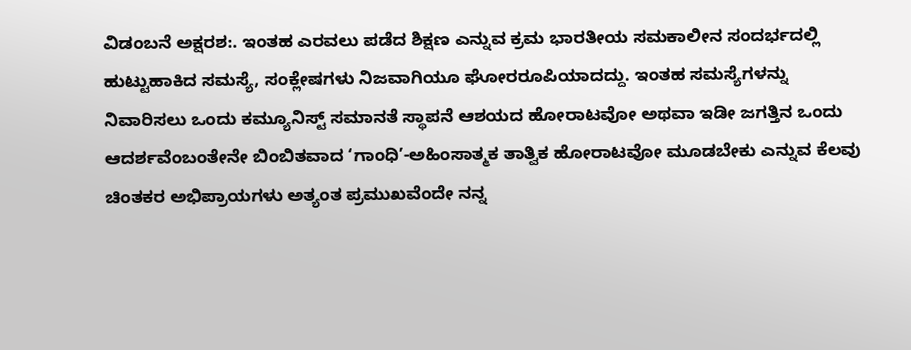ವಿಡಂಬನೆ ಅಕ್ಷರಶ:. ಇಂತಹ ಎರವಲು ಪಡೆದ ಶಿಕ್ಷಣ ಎನ್ನುವ ಕ್ರಮ ಭಾರತೀಯ ಸಮಕಾಲೀನ ಸಂದರ್ಭದಲ್ಲಿ ಹುಟ್ಟುಹಾಕಿದ ಸಮಸ್ಯೆ, ಸಂಕ್ಲೇಷಗಳು ನಿಜವಾಗಿಯೂ ಘೋರರೂಪಿಯಾದದ್ದು. ಇಂತಹ ಸಮಸ್ಯೆಗಳನ್ನು ನಿವಾರಿಸಲು ಒಂದು ಕಮ್ಯೂನಿಸ್ಟ್ ಸಮಾನತೆ ಸ್ಥಾಪನೆ ಆಶಯದ ಹೋರಾಟವೋ ಅಥವಾ ಇಡೀ ಜಗತ್ತಿನ ಒಂದು ಆದರ್ಶವೆಂಬಂತೇನೇ ಬಿಂಬಿತವಾದ ‘ಗಾಂಧಿ’-ಅಹಿಂಸಾತ್ಮಕ ತಾತ್ವಿಕ ಹೋರಾಟವೋ ಮೂಡಬೇಕು ಎನ್ನುವ ಕೆಲವು ಚಿಂತಕರ ಅಭಿಪ್ರಾಯಗಳು ಅತ್ಯಂತ ಪ್ರಮುಖವೆಂದೇ ನನ್ನ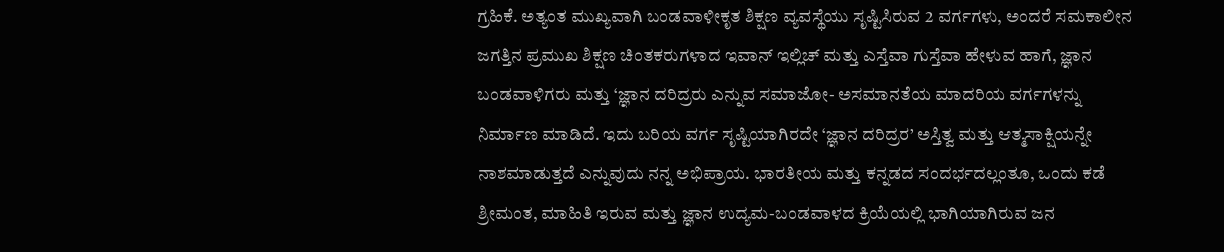ಗ್ರಹಿಕೆ. ಅತ್ಯಂತ ಮುಖ್ಯವಾಗಿ ಬಂಡವಾಳೀಕೃತ ಶಿಕ್ಷಣ ವ್ಯವಸ್ಥೆಯು ಸೃಷ್ಟಿಸಿರುವ 2 ವರ್ಗಗಳು, ಅಂದರೆ ಸಮಕಾಲೀನ ಜಗತ್ತಿನ ಪ್ರಮುಖ ಶಿಕ್ಷಣ ಚಿಂತಕರುಗಳಾದ ಇವಾನ್ ಇಲ್ಲಿಚ್ ಮತ್ತು ಎಸ್ತೆವಾ ಗುಸ್ತೆವಾ ಹೇಳುವ ಹಾಗೆ, ಜ್ಞಾನ ಬಂಡವಾಳಿಗರು ಮತ್ತು ‘ಜ್ಞಾನ ದರಿದ್ರರು ಎನ್ನುವ ಸಮಾಜೋ- ಅಸಮಾನತೆಯ ಮಾದರಿಯ ವರ್ಗಗಳನ್ನು ನಿರ್ಮಾಣ ಮಾಡಿದೆ. ಇದು ಬರಿಯ ವರ್ಗ ಸೃಷ್ಟಿಯಾಗಿರದೇ ‘ಜ್ಞಾನ ದರಿದ್ರರ’ ಅಸ್ತಿತ್ವ ಮತ್ತು ಆತ್ಮಸಾಕ್ಷಿಯನ್ನೇ ನಾಶಮಾಡುತ್ತದೆ ಎನ್ನುವುದು ನನ್ನ ಅಭಿಪ್ರಾಯ. ಭಾರತೀಯ ಮತ್ತು ಕನ್ನಡದ ಸಂದರ್ಭದಲ್ಲಂತೂ, ಒಂದು ಕಡೆ ಶ್ರೀಮಂತ, ಮಾಹಿತಿ ಇರುವ ಮತ್ತು ಜ್ಞಾನ ಉದ್ಯಮ-ಬಂಡವಾಳದ ಕ್ರಿಯೆಯಲ್ಲಿ ಭಾಗಿಯಾಗಿರುವ ಜನ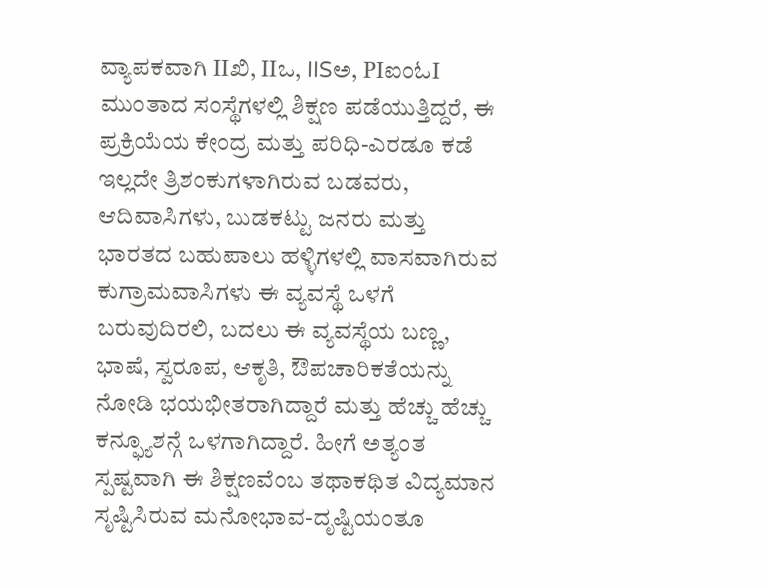ವ್ಯಾಪಕವಾಗಿ IIಖಿ, IIಒ, IISಅ, PIಐಂಓI ಮುಂತಾದ ಸಂಸ್ಥೆಗಳಲ್ಲಿ ಶಿಕ್ಷಣ ಪಡೆಯುತ್ತಿದ್ದರೆ, ಈ ಪ್ರಕ್ರಿಯೆಯ ಕೇಂದ್ರ ಮತ್ತು ಪರಿಧಿ-ಎರಡೂ ಕಡೆ ಇಲ್ಲದೇ ತ್ರಿಶಂಕುಗಳಾಗಿರುವ ಬಡವರು, ಆದಿವಾಸಿಗಳು, ಬುಡಕಟ್ಟು ಜನರು ಮತ್ತು ಭಾರತದ ಬಹುಪಾಲು ಹಳ್ಳಿಗಳಲ್ಲಿ ವಾಸವಾಗಿರುವ ಕುಗ್ರಾಮವಾಸಿಗಳು ಈ ವ್ಯವಸ್ಥೆ ಒಳಗೆ ಬರುವುದಿರಲಿ, ಬದಲು ಈ ವ್ಯವಸ್ಥೆಯ ಬಣ್ಣ, ಭಾಷೆ, ಸ್ವರೂಪ, ಆಕೃತಿ, ಔಪಚಾರಿಕತೆಯನ್ನು ನೋಡಿ ಭಯಭೀತರಾಗಿದ್ದಾರೆ ಮತ್ತು ಹೆಚ್ಚು ಹೆಚ್ಚು ಕನ್ಫ್ಯೂಶನ್ಗೆ ಒಳಗಾಗಿದ್ದಾರೆ. ಹೀಗೆ ಅತ್ಯಂತ ಸ್ಪಷ್ಟವಾಗಿ ಈ ಶಿಕ್ಷಣವೆಂಬ ತಥಾಕಥಿತ ವಿದ್ಯಮಾನ ಸೃಷ್ಟಿಸಿರುವ ಮನೋಭಾವ-ದೃಷ್ಟಿಯಂತೂ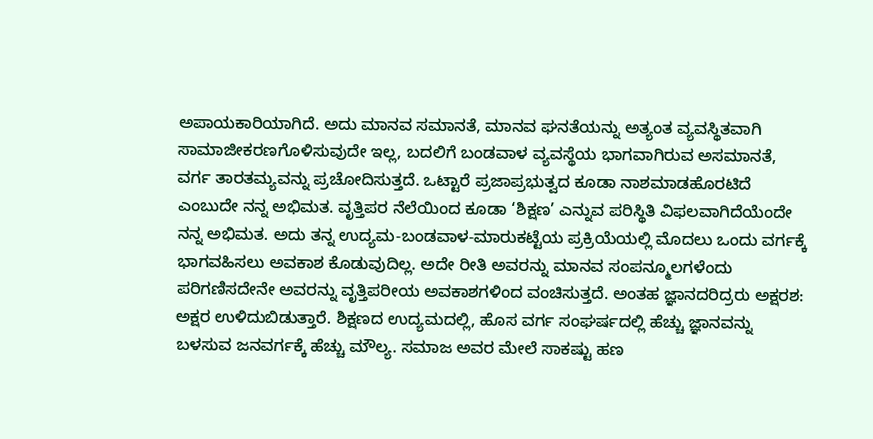ಅಪಾಯಕಾರಿಯಾಗಿದೆ. ಅದು ಮಾನವ ಸಮಾನತೆ, ಮಾನವ ಘನತೆಯನ್ನು ಅತ್ಯಂತ ವ್ಯವಸ್ಥಿತವಾಗಿ ಸಾಮಾಜೀಕರಣಗೊಳಿಸುವುದೇ ಇಲ್ಲ, ಬದಲಿಗೆ ಬಂಡವಾಳ ವ್ಯವಸ್ಥೆಯ ಭಾಗವಾಗಿರುವ ಅಸಮಾನತೆ, ವರ್ಗ ತಾರತಮ್ಯವನ್ನು ಪ್ರಚೋದಿಸುತ್ತದೆ. ಒಟ್ಟಾರೆ ಪ್ರಜಾಪ್ರಭುತ್ವದ ಕೂಡಾ ನಾಶಮಾಡಹೊರಟಿದೆ ಎಂಬುದೇ ನನ್ನ ಅಭಿಮತ. ವೃತ್ತಿಪರ ನೆಲೆಯಿಂದ ಕೂಡಾ ‘ಶಿಕ್ಷಣ’ ಎನ್ನುವ ಪರಿಸ್ಥಿತಿ ವಿಫಲವಾಗಿದೆಯೆಂದೇ ನನ್ನ ಅಭಿಮತ. ಅದು ತನ್ನ ಉದ್ಯಮ-ಬಂಡವಾಳ-ಮಾರುಕಟ್ಟೆಯ ಪ್ರಕ್ರಿಯೆಯಲ್ಲಿ ಮೊದಲು ಒಂದು ವರ್ಗಕ್ಕೆ ಭಾಗವಹಿಸಲು ಅವಕಾಶ ಕೊಡುವುದಿಲ್ಲ. ಅದೇ ರೀತಿ ಅವರನ್ನು ಮಾನವ ಸಂಪನ್ಮೂಲಗಳೆಂದು ಪರಿಗಣಿಸದೇನೇ ಅವರನ್ನು ವೃತ್ತಿಪರೀಯ ಅವಕಾಶಗಳಿಂದ ವಂಚಿಸುತ್ತದೆ. ಅಂತಹ ಜ್ಞಾನದರಿದ್ರರು ಅಕ್ಷರಶ: ಅಕ್ಷರ ಉಳಿದುಬಿಡುತ್ತಾರೆ. ಶಿಕ್ಷಣದ ಉದ್ಯಮದಲ್ಲಿ, ಹೊಸ ವರ್ಗ ಸಂಘರ್ಷದಲ್ಲಿ ಹೆಚ್ಚು ಜ್ಞಾನವನ್ನು ಬಳಸುವ ಜನವರ್ಗಕ್ಕೆ ಹೆಚ್ಚು ಮೌಲ್ಯ. ಸಮಾಜ ಅವರ ಮೇಲೆ ಸಾಕಷ್ಟು ಹಣ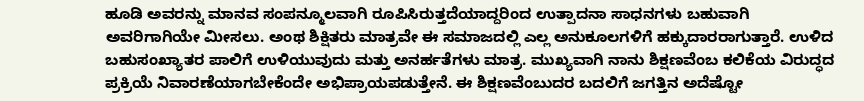ಹೂಡಿ ಅವರನ್ನು ಮಾನವ ಸಂಪನ್ಮೂಲವಾಗಿ ರೂಪಿಸಿರುತ್ತದೆಯಾದ್ದರಿಂದ ಉತ್ಪಾದನಾ ಸಾಧನಗಳು ಬಹುವಾಗಿ ಅವರಿಗಾಗಿಯೇ ಮೀಸಲು. ಅಂಥ ಶಿಕ್ಷಿತರು ಮಾತ್ರವೇ ಈ ಸಮಾಜದಲ್ಲಿ ಎಲ್ಲ ಅನುಕೂಲಗಳಿಗೆ ಹಕ್ಕುದಾರರಾಗುತ್ತಾರೆ. ಉಳಿದ ಬಹುಸಂಖ್ಯಾತರ ಪಾಲಿಗೆ ಉಳಿಯುವುದು ಮತ್ತು ಅನರ್ಹತೆಗಳು ಮಾತ್ರ. ಮುಖ್ಯವಾಗಿ ನಾನು ಶಿಕ್ಷಣವೆಂಬ ಕಲಿಕೆಯ ವಿರುದ್ಧದ ಪ್ರಕ್ರಿಯೆ ನಿವಾರಣೆಯಾಗಬೇಕೆಂದೇ ಅಭಿಪ್ರಾಯಪಡುತ್ತೇನೆ. ಈ ಶಿಕ್ಷಣವೆಂಬುದರ ಬದಲಿಗೆ ಜಗತ್ತಿನ ಅದೆಷ್ಟೋ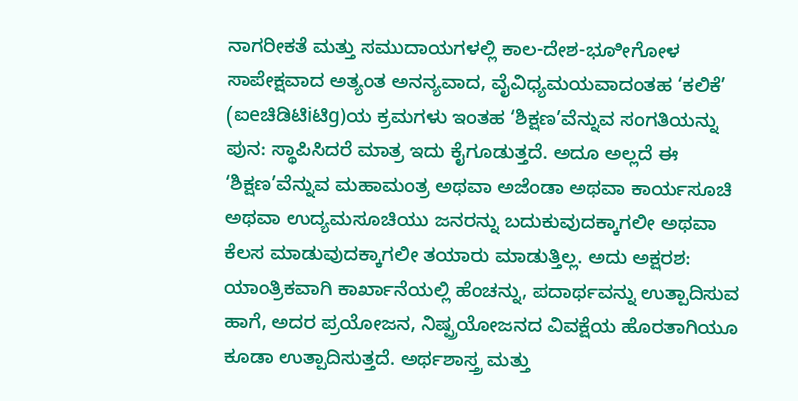ನಾಗರೀಕತೆ ಮತ್ತು ಸಮುದಾಯಗಳಲ್ಲಿ ಕಾಲ-ದೇಶ-ಭೂೀಗೋಳ ಸಾಪೇಕ್ಷವಾದ ಅತ್ಯಂತ ಅನನ್ಯವಾದ, ವೈವಿಧ್ಯಮಯವಾದಂತಹ ‘ಕಲಿಕೆ’ (ಐeಚಿಡಿಟಿiಟಿg)ಯ ಕ್ರಮಗಳು ಇಂತಹ ‘ಶಿಕ್ಷಣ’ವೆನ್ನುವ ಸಂಗತಿಯನ್ನು ಪುನ: ಸ್ಥಾಪಿಸಿದರೆ ಮಾತ್ರ ಇದು ಕೈಗೂಡುತ್ತದೆ. ಅದೂ ಅಲ್ಲದೆ ಈ ‘ಶಿಕ್ಷಣ’ವೆನ್ನುವ ಮಹಾಮಂತ್ರ ಅಥವಾ ಅಜೆಂಡಾ ಅಥವಾ ಕಾರ್ಯಸೂಚಿ ಅಥವಾ ಉದ್ಯಮಸೂಚಿಯು ಜನರನ್ನು ಬದುಕುವುದಕ್ಕಾಗಲೀ ಅಥವಾ ಕೆಲಸ ಮಾಡುವುದಕ್ಕಾಗಲೀ ತಯಾರು ಮಾಡುತ್ತಿಲ್ಲ. ಅದು ಅಕ್ಷರಶ: ಯಾಂತ್ರಿಕವಾಗಿ ಕಾರ್ಖಾನೆಯಲ್ಲಿ ಹೆಂಚನ್ನು, ಪದಾರ್ಥವನ್ನು ಉತ್ಪಾದಿಸುವ ಹಾಗೆ, ಅದರ ಪ್ರಯೋಜನ, ನಿಷ್ಪ್ರಯೋಜನದ ವಿವಕ್ಷೆಯ ಹೊರತಾಗಿಯೂ ಕೂಡಾ ಉತ್ಪಾದಿಸುತ್ತದೆ. ಅರ್ಥಶಾಸ್ತ್ರ ಮತ್ತು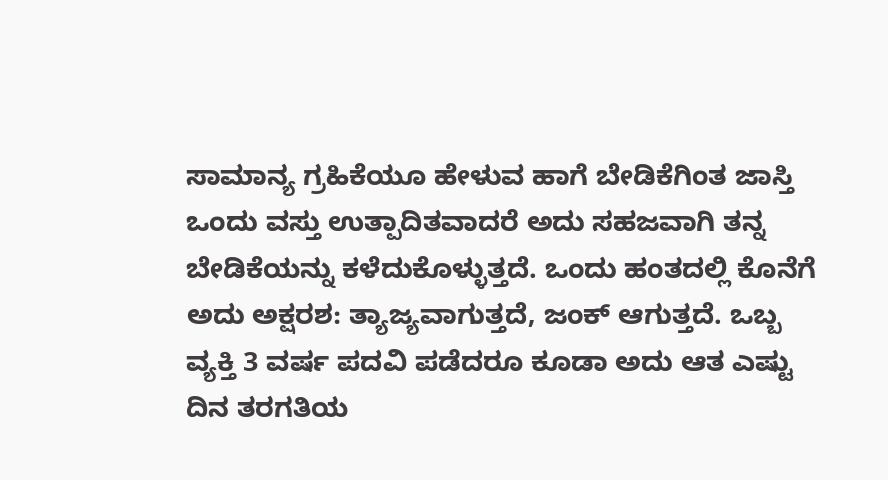ಸಾಮಾನ್ಯ ಗ್ರಹಿಕೆಯೂ ಹೇಳುವ ಹಾಗೆ ಬೇಡಿಕೆಗಿಂತ ಜಾಸ್ತಿ ಒಂದು ವಸ್ತು ಉತ್ಪಾದಿತವಾದರೆ ಅದು ಸಹಜವಾಗಿ ತನ್ನ ಬೇಡಿಕೆಯನ್ನು ಕಳೆದುಕೊಳ್ಳುತ್ತದೆ. ಒಂದು ಹಂತದಲ್ಲಿ ಕೊನೆಗೆ ಅದು ಅಕ್ಷರಶ: ತ್ಯಾಜ್ಯವಾಗುತ್ತದೆ, ಜಂಕ್ ಆಗುತ್ತದೆ. ಒಬ್ಬ ವ್ಯಕ್ತಿ 3 ವರ್ಷ ಪದವಿ ಪಡೆದರೂ ಕೂಡಾ ಅದು ಆತ ಎಷ್ಟು ದಿನ ತರಗತಿಯ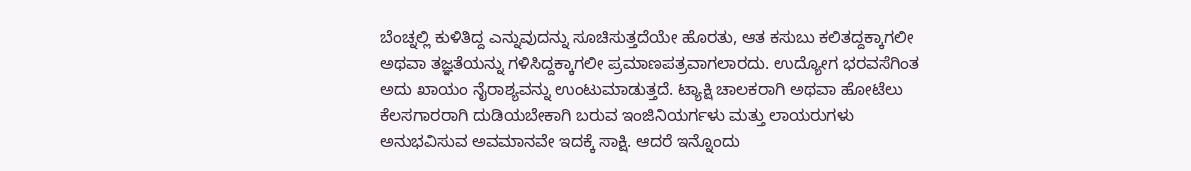ಬೆಂಚ್ನಲ್ಲಿ ಕುಳಿತಿದ್ದ ಎನ್ನುವುದನ್ನು ಸೂಚಿಸುತ್ತದೆಯೇ ಹೊರತು, ಆತ ಕಸುಬು ಕಲಿತದ್ದಕ್ಕಾಗಲೀ ಅಥವಾ ತಜ್ಞತೆಯನ್ನು ಗಳಿಸಿದ್ದಕ್ಕಾಗಲೀ ಪ್ರಮಾಣಪತ್ರವಾಗಲಾರದು. ಉದ್ಯೋಗ ಭರವಸೆಗಿಂತ ಅದು ಖಾಯಂ ನೈರಾಶ್ಯವನ್ನು ಉಂಟುಮಾಡುತ್ತದೆ. ಟ್ಯಾಕ್ಷಿ ಚಾಲಕರಾಗಿ ಅಥವಾ ಹೋಟೆಲು ಕೆಲಸಗಾರರಾಗಿ ದುಡಿಯಬೇಕಾಗಿ ಬರುವ ಇಂಜಿನಿಯರ್ಗಳು ಮತ್ತು ಲಾಯರುಗಳು ಅನುಭವಿಸುವ ಅವಮಾನವೇ ಇದಕ್ಕೆ ಸಾಕ್ಷಿ. ಆದರೆ ಇನ್ನೊಂದು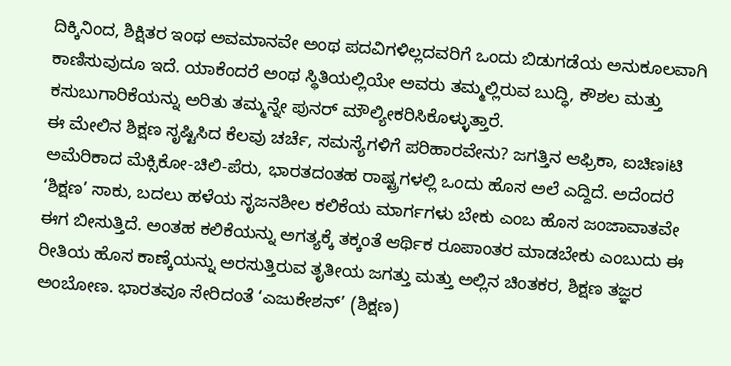ದಿಕ್ಕಿನಿಂದ, ಶಿಕ್ಷಿತರ ಇಂಥ ಅವಮಾನವೇ ಅಂಥ ಪದವಿಗಳಿಲ್ಲದವರಿಗೆ ಒಂದು ಬಿಡುಗಡೆಯ ಅನುಕೂಲವಾಗಿ ಕಾಣಿಸುವುದೂ ಇದೆ. ಯಾಕೆಂದರೆ ಅಂಥ ಸ್ಥಿತಿಯಲ್ಲಿಯೇ ಅವರು ತಮ್ಮಲ್ಲಿರುವ ಬುದ್ಧಿ, ಕೌಶಲ ಮತ್ತು ಕಸುಬುಗಾರಿಕೆಯನ್ನು ಅರಿತು ತಮ್ಮನ್ನೇ ಪುನರ್ ಮೌಲ್ಯೀಕರಿಸಿಕೊಳ್ಳುತ್ತಾರೆ.
ಈ ಮೇಲಿನ ಶಿಕ್ಷಣ ಸೃಷ್ಟಿಸಿದ ಕೆಲವು ಚರ್ಚೆ, ಸಮಸ್ಯೆಗಳಿಗೆ ಪರಿಹಾರವೇನು? ಜಗತ್ತಿನ ಆಫ್ರಿಕಾ, ಐಚಿಣiಟಿ ಅಮೆರಿಕಾದ ಮೆಕ್ಸಿಕೋ-ಚಿಲಿ-ಪೆರು, ಭಾರತದಂತಹ ರಾಷ್ಟ್ರಗಳಲ್ಲಿ ಒಂದು ಹೊಸ ಅಲೆ ಎದ್ದಿದೆ. ಅದೆಂದರೆ ‘ಶಿಕ್ಷಣ’ ಸಾಕು, ಬದಲು ಹಳೆಯ ಸೃಜನಶೀಲ ಕಲಿಕೆಯ ಮಾರ್ಗಗಳು ಬೇಕು ಎಂಬ ಹೊಸ ಜಂಜಾವಾತವೇ ಈಗ ಬೀಸುತ್ತಿದೆ. ಅಂತಹ ಕಲಿಕೆಯನ್ನು ಅಗತ್ಯಕ್ಕೆ ತಕ್ಕಂತೆ ಆರ್ಥಿಕ ರೂಪಾಂತರ ಮಾಡಬೇಕು ಎಂಬುದು ಈ ರೀತಿಯ ಹೊಸ ಕಾಣ್ಕೆಯನ್ನು ಅರಸುತ್ತಿರುವ ತೃತೀಯ ಜಗತ್ತು ಮತ್ತು ಅಲ್ಲಿನ ಚಿಂತಕರ, ಶಿಕ್ಷಣ ತಜ್ಞರ ಅಂಬೋಣ. ಭಾರತವೂ ಸೇರಿದಂತೆ ‘ಎಜುಕೇಶನ್’ (ಶಿಕ್ಷಣ)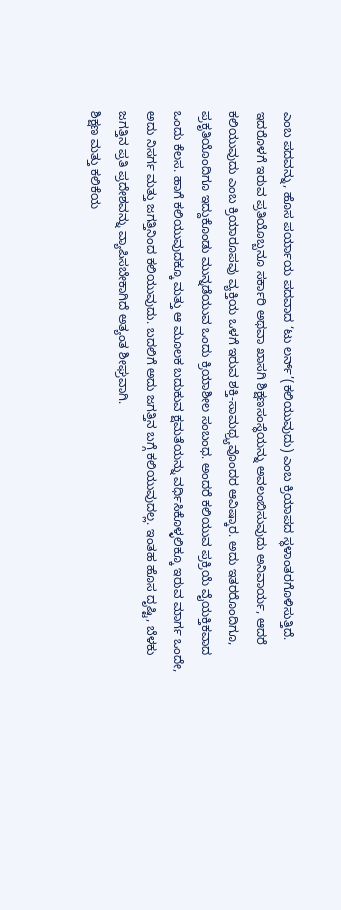ಎಂಬ ಪದವನ್ನು, ಹೊಸ ಪರ್ಯಾಯ ಪದವಾದ ‘ಟು ಲರ್ನ್’(ಕಲಿಯುವುದು) ಎಂಬ ಕ್ರಿಯಾಪದ ಸ್ಥಳಾಂತರಗೊಳಿಸುತ್ತಿದೆ. ಇದರೊಳಗೆ ಇರುವ ಪ್ರತಿಯೊಬ್ಬನೂ ಸರ್ಕಾರಿ ಅಥವಾ ಖಾಸಗಿ ಶಿಕ್ಷಣಸಂಸ್ಥೆಯನ್ನು ಅವಲಂಬಿಸುವುದು ಅನಿವಾರ್ಯ, ಆದರೆ ಕಲಿಯುವುದು ಎಂಬ ಕ್ರಿಯಾರೂಪವು ವ್ಯಕ್ತಿಯ ಒಳಗೆ ಇರುವ ಶಕ್ತಿ-ಸಾಮಥ್ರ್ಯವೊಂದರ ಆವಿಷ್ಕಾರ. ಅದು ಇತರರೊಂದಿಗೂ, ಪ್ರಕೃತಿಯೊಂದಿಗೂ ಇದ್ದುಕೊಂಡು ಮುನ್ನಡೆಯುವ ಒಂದು ಕ್ರಿಯಾಶೀಲ ಸಂಬಂಧ. ಅಂದರೆ ಕಲಿಯುವ ಪ್ರಕ್ರಿಯೆ ವೈಯಕ್ತಿಕವಾದ ಒಂದು ಕೆಲಸ. ಹಾಗೆ ಕಲಿಯುವುದಕ್ಕೂ ಮತ್ತು ಆ ಮೂಲಕ ಬದುಕುವ ಕ್ಷಮತೆಯನ್ನು ವರ್ಧಿಸಿಕೊಳ್ಳಲಿಕ್ಕೂ ಇರುವ ಮಾರ್ಗ ಒಂದೇ, ಅದು ನಿಸರ್ಗ ಮತ್ತು ಜಗತ್ತಿನಿಂದ ಕಲಿಯುವುದು. ಬದಲಿಗೆ ಅದು ಜಗತ್ತಿನ ಬಗ್ಗೆ ಕಲಿಯುವುದಲ್ಲ. ಇಂತಹ ಹೊಸ ದೃಷ್ಟಿ, ಬೆಳಕು ಜಗತ್ತಿನ ಪ್ರತಿ ಪ್ರದೇಶವನ್ನು ವ್ಯಾಪಿಸಬೇಕಾಗಿದೆ ಅತ್ಯಂತ ಶೀಘ್ರವಾಗಿ.
ಶಿಕ್ಷಣ ಮತ್ತು ಕಲಿಕೆಯ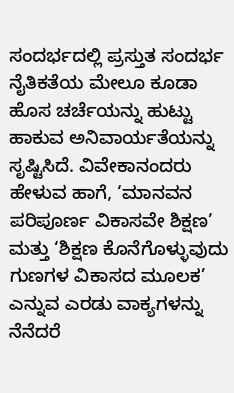ಸಂದರ್ಭದಲ್ಲಿ ಪ್ರಸ್ತುತ ಸಂದರ್ಭ ನೈತಿಕತೆಯ ಮೇಲೂ ಕೂಡಾ ಹೊಸ ಚರ್ಚೆಯನ್ನು ಹುಟ್ಟು ಹಾಕುವ ಅನಿವಾರ್ಯತೆಯನ್ನು ಸೃಷ್ಟಿಸಿದೆ. ವಿವೇಕಾನಂದರು ಹೇಳುವ ಹಾಗೆ, ‘ಮಾನವನ ಪರಿಪೂರ್ಣ ವಿಕಾಸವೇ ಶಿಕ್ಷಣ’ ಮತ್ತು ‘ಶಿಕ್ಷಣ ಕೊನೆಗೊಳ್ಳುವುದು ಗುಣಗಳ ವಿಕಾಸದ ಮೂಲಕ’ ಎನ್ನುವ ಎರಡು ವಾಕ್ಯಗಳನ್ನು ನೆನೆದರೆ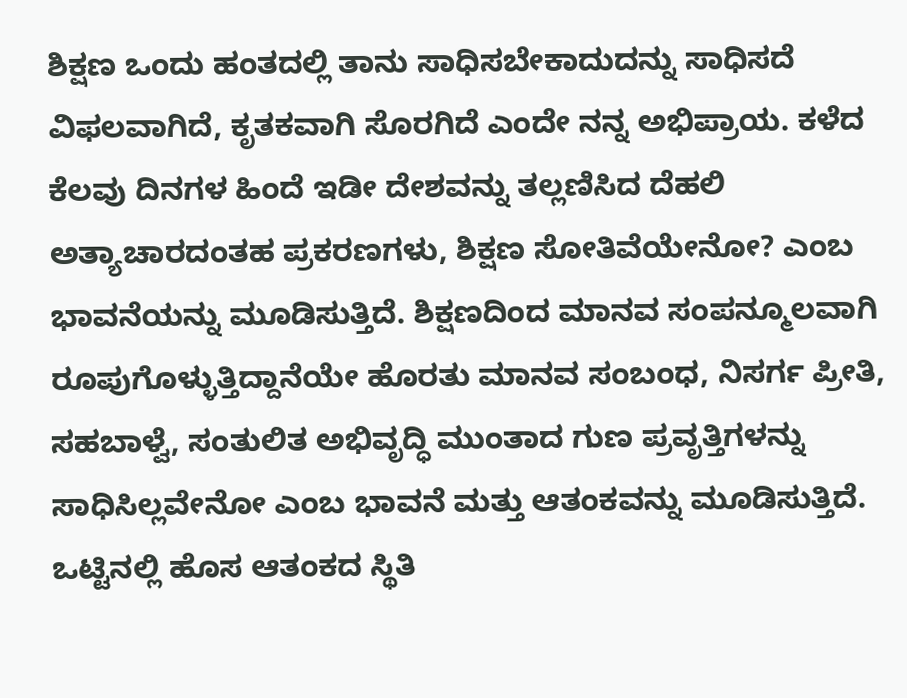ಶಿಕ್ಷಣ ಒಂದು ಹಂತದಲ್ಲಿ ತಾನು ಸಾಧಿಸಬೇಕಾದುದನ್ನು ಸಾಧಿಸದೆ ವಿಫಲವಾಗಿದೆ, ಕೃತಕವಾಗಿ ಸೊರಗಿದೆ ಎಂದೇ ನನ್ನ ಅಭಿಪ್ರಾಯ. ಕಳೆದ ಕೆಲವು ದಿನಗಳ ಹಿಂದೆ ಇಡೀ ದೇಶವನ್ನು ತಲ್ಲಣಿಸಿದ ದೆಹಲಿ ಅತ್ಯಾಚಾರದಂತಹ ಪ್ರಕರಣಗಳು, ಶಿಕ್ಷಣ ಸೋತಿವೆಯೇನೋ? ಎಂಬ ಭಾವನೆಯನ್ನು ಮೂಡಿಸುತ್ತಿದೆ. ಶಿಕ್ಷಣದಿಂದ ಮಾನವ ಸಂಪನ್ಮೂಲವಾಗಿ ರೂಪುಗೊಳ್ಳುತ್ತಿದ್ದಾನೆಯೇ ಹೊರತು ಮಾನವ ಸಂಬಂಧ, ನಿಸರ್ಗ ಪ್ರೀತಿ, ಸಹಬಾಳ್ವೆ, ಸಂತುಲಿತ ಅಭಿವೃದ್ಧಿ ಮುಂತಾದ ಗುಣ ಪ್ರವೃತ್ತಿಗಳನ್ನು ಸಾಧಿಸಿಲ್ಲವೇನೋ ಎಂಬ ಭಾವನೆ ಮತ್ತು ಆತಂಕವನ್ನು ಮೂಡಿಸುತ್ತಿದೆ. ಒಟ್ಟಿನಲ್ಲಿ ಹೊಸ ಆತಂಕದ ಸ್ಥಿತಿ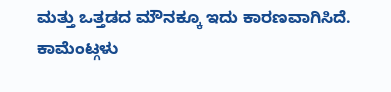ಮತ್ತು ಒತ್ತಡದ ಮೌನಕ್ಕೂ ಇದು ಕಾರಣವಾಗಿಸಿದೆ.
ಕಾಮೆಂಟ್ಗಳು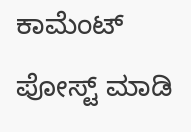ಕಾಮೆಂಟ್ ಪೋಸ್ಟ್ ಮಾಡಿ